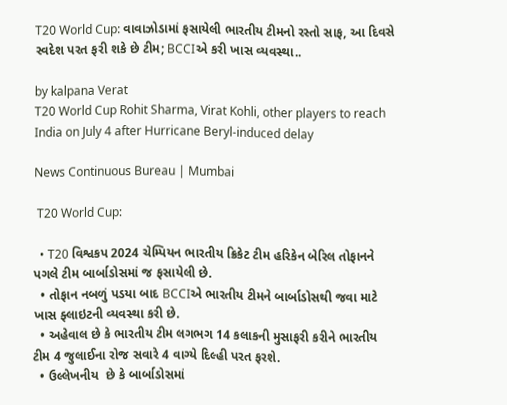T20 World Cup: વાવાઝોડામાં ફસાયેલી ભારતીય ટીમનો રસ્તો સાફ, આ દિવસે સ્વદેશ પરત ફરી શકે છે ટીમ; BCCIએ કરી ખાસ વ્યવસ્થા..

by kalpana Verat
T20 World Cup Rohit Sharma, Virat Kohli, other players to reach India on July 4 after Hurricane Beryl-induced delay

News Continuous Bureau | Mumbai

 T20 World Cup:

  • T20 વિશ્વકપ 2024 ચેમ્પિયન ભારતીય ક્રિકેટ ટીમ હરિકેન બેરિલ તોફાનને પગલે ટીમ બાર્બાડોસમાં જ ફસાયેલી છે.
  • તોફાન નબળું પડયા બાદ BCCIએ ભારતીય ટીમને બાર્બાડોસથી જવા માટે ખાસ ફ્લાઇટની વ્યવસ્થા કરી છે.
  • અહેવાલ છે કે ભારતીય ટીમ લગભગ 14 કલાકની મુસાફરી કરીને ભારતીય ટીમ 4 જુલાઈના રોજ સવારે 4 વાગ્યે દિલ્હી પરત ફરશે.
  • ઉલ્લેખનીય  છે કે બાર્બાડોસમાં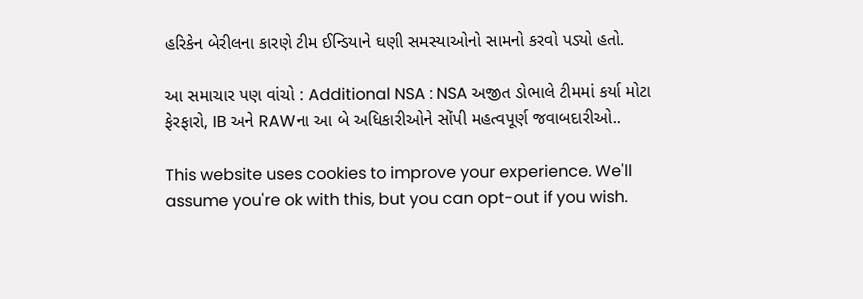હરિકેન બેરીલના કારણે ટીમ ઈન્ડિયાને ઘણી સમસ્યાઓનો સામનો કરવો પડ્યો હતો.

આ સમાચાર પણ વાંચો : Additional NSA : NSA અજીત ડોભાલે ટીમમાં કર્યા મોટા ફેરફારો, IB અને RAWના આ બે અધિકારીઓને સોંપી મહત્વપૂર્ણ જવાબદારીઓ..

This website uses cookies to improve your experience. We'll assume you're ok with this, but you can opt-out if you wish.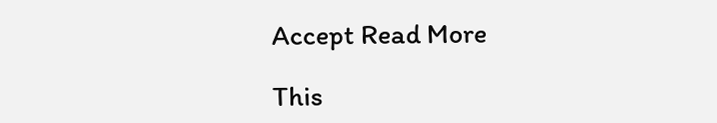Accept Read More

This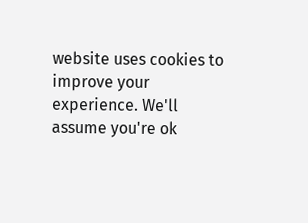website uses cookies to improve your experience. We'll assume you're ok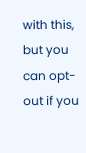with this, but you can opt-out if you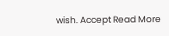wish. Accept Read More